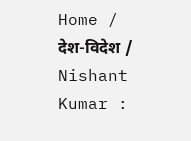Home / देश-विदेश / Nishant Kumar :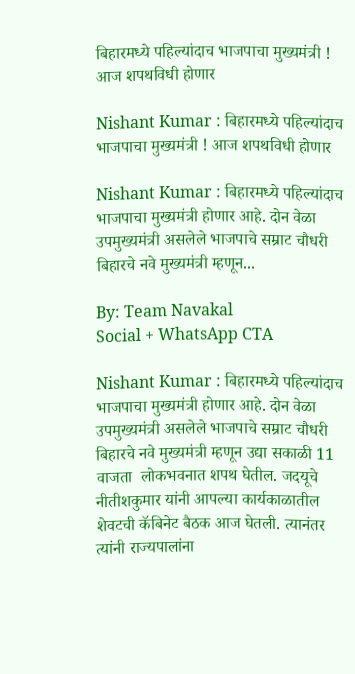बिहारमध्ये पहिल्यांदाच भाजपाचा मुख्यमंत्री ! आज शपथविधी होणार

Nishant Kumar : बिहारमध्ये पहिल्यांदाच भाजपाचा मुख्यमंत्री ! आज शपथविधी होणार

Nishant Kumar : बिहारमध्ये पहिल्यांदाच भाजपाचा मुख्यमंत्री होणार आहे. दोन वेळा उपमुख्यमंत्री असलेले भाजपाचे सम्राट चौधरी बिहारचे नवे मुख्यमंत्री म्हणून...

By: Team Navakal
Social + WhatsApp CTA

Nishant Kumar : बिहारमध्ये पहिल्यांदाच भाजपाचा मुख्यमंत्री होणार आहे. दोन वेळा उपमुख्यमंत्री असलेले भाजपाचे सम्राट चौधरी बिहारचे नवे मुख्यमंत्री म्हणून उद्या सकाळी 11 वाजता  लोकभवनात शपथ घेतील. जदयूचे नीतीशकुमार यांनी आपल्या कार्यकाळातील शेवटची कॅबिनेट बैठक आज घेतली. त्यानंतर  त्यांनी राज्यपालांना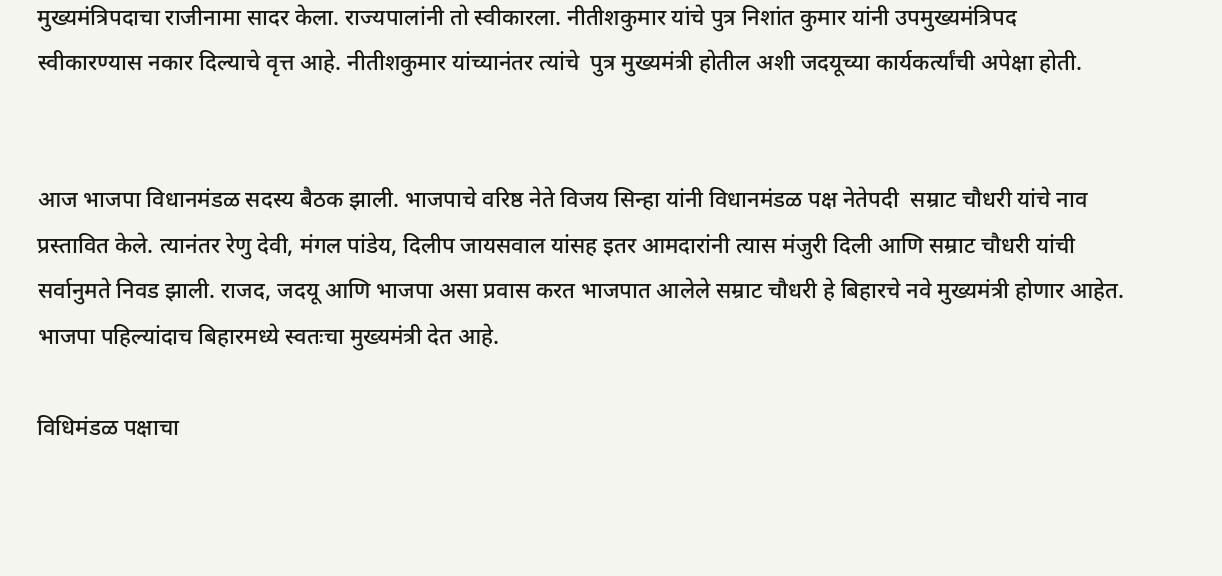मुख्यमंत्रिपदाचा राजीनामा सादर केला. राज्यपालांनी तो स्वीकारला. नीतीशकुमार यांचे पुत्र निशांत कुमार यांनी उपमुख्यमंत्रिपद स्वीकारण्यास नकार दिल्याचे वृत्त आहे. नीतीशकुमार यांच्यानंतर त्यांचे  पुत्र मुख्यमंत्री होतील अशी जदयूच्या कार्यकर्त्यांची अपेक्षा होती.


आज भाजपा विधानमंडळ सदस्य बैठक झाली. भाजपाचे वरिष्ठ नेते विजय सिन्हा यांनी विधानमंडळ पक्ष नेतेपदी  सम्राट चौधरी यांचे नाव प्रस्तावित केले. त्यानंतर रेणु देवी, मंगल पांडेय, दिलीप जायसवाल यांसह इतर आमदारांनी त्यास मंजुरी दिली आणि सम्राट चौधरी यांची सर्वानुमते निवड झाली. राजद, जदयू आणि भाजपा असा प्रवास करत भाजपात आलेले सम्राट चौधरी हे बिहारचे नवे मुख्यमंत्री होणार आहेत. भाजपा पहिल्यांदाच बिहारमध्ये स्वतःचा मुख्यमंत्री देत आहे.

विधिमंडळ पक्षाचा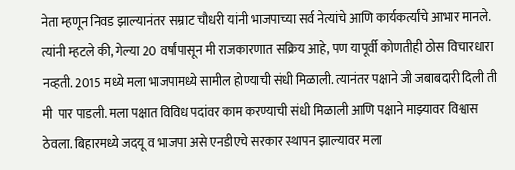नेता म्हणून निवड झाल्यानंतर सम्राट चौधरी यांनी भाजपाच्या सर्व नेत्यांचे आणि कार्यकर्त्यांचे आभार मानले. त्यांनी म्हटले की, गेल्या 20 वर्षांपासून मी राजकारणात सक्रिय आहे, पण यापूर्वी कोणतीही ठोस विचारधारा नव्हती. 2015 मध्ये मला भाजपामध्ये सामील होण्याची संधी मिळाली. त्यानंतर पक्षाने जी जबाबदारी दिली ती मी  पार पाडली. मला पक्षात विविध पदांवर काम करण्याची संधी मिळाली आणि पक्षाने माझ्यावर विश्वास ठेवला. बिहारमध्ये जदयू व भाजपा असे एनडीएचे सरकार स्थापन झाल्यावर मला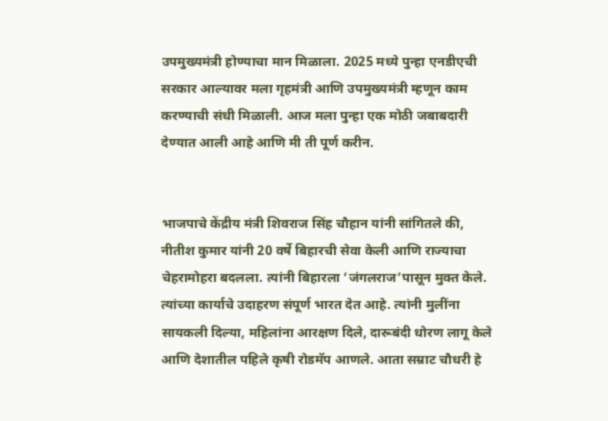उपमुख्यमंत्री होण्याचा मान मिळाला. 2025 मध्ये पुन्हा एनडीएची सरकार आल्यावर मला गृहमंत्री आणि उपमुख्यमंत्री म्हणून काम करण्याची संधी मिळाली. आज मला पुन्हा एक मोठी जबाबदारी देण्यात आली आहे आणि मी ती पूर्ण करीन.


भाजपाचे केंद्रीय मंत्री शिवराज सिंह चौहान यांनी सांगितले की, नीतीश कुमार यांनी 20 वर्षे बिहारची सेवा केली आणि राज्याचा चेहरामोहरा बदलला. त्यांनी बिहारला ‘जंगलराज’पासून मुक्त केले. त्यांच्या कार्याचे उदाहरण संपूर्ण भारत देत आहे. त्यांनी मुलींना सायकली दिल्या, महिलांना आरक्षण दिले, दारूबंदी धोरण लागू केले आणि देशातील पहिले कृषी रोडमॅप आणले. आता सम्राट चौधरी हे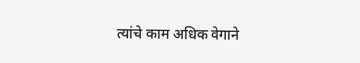त्यांचे काम अधिक वेगाने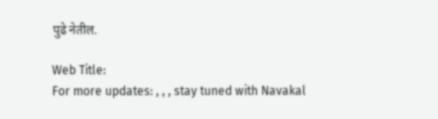पुढे नेतील.

Web Title:
For more updates: , , , stay tuned with Navakal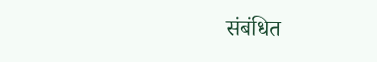संबंधित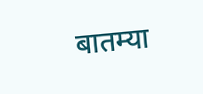बातम्या